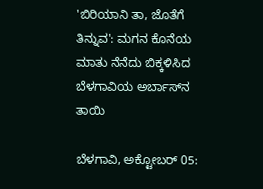'ಬಿರಿಯಾನಿ ತಾ, ಜೊತೆಗೆ ತಿನ್ನುವ': ಮಗನ ಕೊನೆಯ ಮಾತು ನೆನೆದು ಬಿಕ್ಕಳಿಸಿದ ಬೆಳಗಾವಿಯ ಅರ್ಬಾಸ್‌ನ ತಾಯಿ

ಬೆಳಗಾವಿ, ಅಕ್ಟೋಬರ್‌ 05: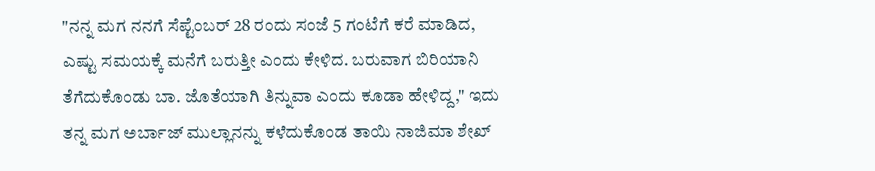"ನನ್ನ ಮಗ ನನಗೆ ಸೆಪ್ಟೆಂಬರ್‌ 28 ರಂದು ಸಂಜೆ 5 ಗಂಟೆಗೆ ಕರೆ ಮಾಡಿದ, ಎಷ್ಟು ಸಮಯಕ್ಕೆ ಮನೆಗೆ ಬರುತ್ತೀ ಎಂದು ಕೇಳಿದ. ಬರುವಾಗ ಬಿರಿಯಾನಿ ತೆಗೆದುಕೊಂಡು ಬಾ. ಜೊತೆಯಾಗಿ ತಿನ್ನುವಾ ಎಂದು ಕೂಡಾ ಹೇಳಿದ್ದ," ಇದು ತನ್ನ ಮಗ ಅರ್ಬಾಜ್‌ ಮುಲ್ಲಾನನ್ನು ಕಳೆದುಕೊಂಡ ತಾಯಿ ನಾಜಿಮಾ ಶೇಖ್‌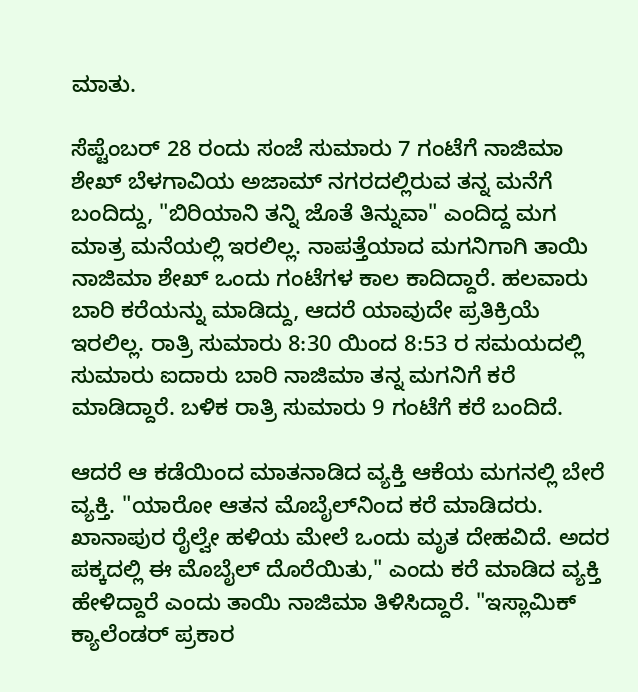ಮಾತು.

ಸೆಪ್ಟೆಂಬರ್‌ 28 ರಂದು ಸಂಜೆ ಸುಮಾರು 7 ಗಂಟೆಗೆ ನಾಜಿಮಾ ಶೇಖ್‌ ಬೆಳಗಾವಿಯ ಅಜಾಮ್‌ ನಗರದಲ್ಲಿರುವ ತನ್ನ ಮನೆಗೆ ಬಂದಿದ್ದು, "ಬಿರಿಯಾನಿ ತನ್ನಿ ಜೊತೆ ತಿನ್ನುವಾ" ಎಂದಿದ್ದ ಮಗ ಮಾತ್ರ ಮನೆಯಲ್ಲಿ ಇರಲಿಲ್ಲ. ನಾಪತ್ತೆಯಾದ ಮಗನಿಗಾಗಿ ತಾಯಿ ನಾಜಿಮಾ ಶೇಖ್ ಒಂದು ಗಂಟೆಗಳ ಕಾಲ ಕಾದಿ‌ದ್ದಾರೆ. ಹಲವಾರು ಬಾರಿ ಕರೆಯನ್ನು ಮಾಡಿದ್ದು, ಆದರೆ ಯಾವುದೇ ಪ್ರತಿಕ್ರಿಯೆ ಇರಲಿಲ್ಲ. ರಾತ್ರಿ ಸುಮಾರು 8:30 ಯಿಂದ 8:53 ರ ಸಮಯದಲ್ಲಿ ಸುಮಾರು ಐದಾರು ಬಾರಿ ನಾಜಿಮಾ ತನ್ನ ಮಗನಿಗೆ ಕರೆ ಮಾಡಿದ್ದಾರೆ. ಬಳಿಕ ರಾತ್ರಿ ಸುಮಾರು 9 ಗಂಟೆಗೆ ಕರೆ ಬಂದಿದೆ.

ಆದರೆ ಆ ಕಡೆಯಿಂದ ಮಾತನಾಡಿದ ವ್ಯಕ್ತಿ ಆಕೆಯ ಮಗನಲ್ಲಿ ಬೇರೆ ವ್ಯಕ್ತಿ. "ಯಾರೋ ಆತನ ಮೊಬೈಲ್‌ನಿಂದ ಕರೆ ಮಾಡಿದರು. ಖಾನಾಪುರ ರೈಲ್ವೇ ಹಳಿಯ ಮೇಲೆ ಒಂದು ಮೃತ ದೇಹವಿದೆ. ಅದರ ಪಕ್ಕದಲ್ಲಿ ಈ ಮೊಬೈಲ್‌ ದೊರೆಯಿತು," ಎಂದು ಕರೆ ಮಾಡಿದ ವ್ಯಕ್ತಿ ಹೇಳಿದ್ದಾರೆ ಎಂದು ತಾಯಿ ನಾಜಿಮಾ ತಿಳಿಸಿದ್ದಾರೆ. "ಇಸ್ಲಾಮಿಕ್‌ ಕ್ಯಾಲೆಂಡರ್‌ ಪ್ರಕಾರ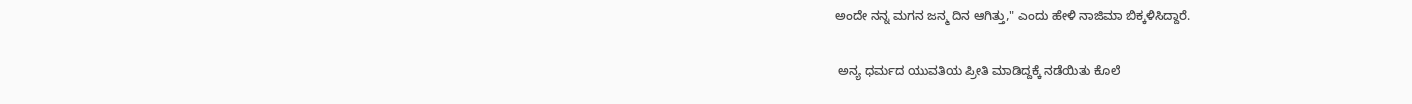ಅಂದೇ ನನ್ನ ಮಗನ ಜನ್ಮ ದಿನ ಆಗಿತ್ತು," ಎಂದು ಹೇಳಿ ನಾಜಿಮಾ ಬಿಕ್ಕಳಿಸಿದ್ದಾರೆ.

 ಅನ್ಯ ಧರ್ಮದ ಯುವತಿಯ ಪ್ರೀತಿ ಮಾಡಿದ್ದಕ್ಕೆ ನಡೆಯಿತು ಕೊಲೆ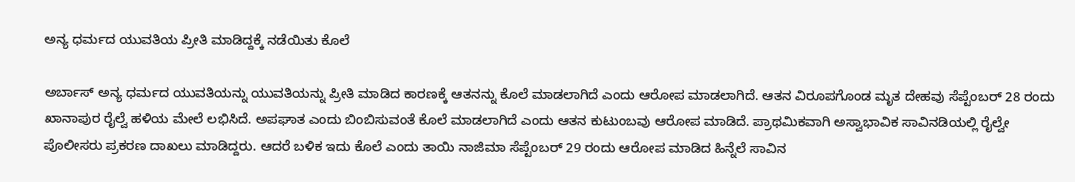ಅನ್ಯ ಧರ್ಮದ ಯುವತಿಯ ಪ್ರೀತಿ ಮಾಡಿದ್ದಕ್ಕೆ ನಡೆಯಿತು ಕೊಲೆ

ಅರ್ಬಾಸ್‌ ಅನ್ಯ ಧರ್ಮದ ಯುವತಿಯನ್ನು ಯುವತಿಯನ್ನು ಪ್ರೀತಿ ಮಾಡಿದ ಕಾರಣಕ್ಕೆ ಆತನನ್ನು ಕೊಲೆ ಮಾಡಲಾಗಿದೆ ಎಂದು ಆರೋಪ ಮಾಡಲಾಗಿದೆ. ಆತನ ವಿರೂಪಗೊಂಡ ಮೃತ ದೇಹವು ಸೆಪ್ಟೆಂಬರ್‌ 28 ರಂದು ಖಾನಾಪುರ ರೈಲ್ವೆ ಹಳಿಯ ಮೇಲೆ ಲಭಿಸಿದೆ. ಅಪಘಾತ ಎಂದು ಬಿಂಬಿಸುವಂತೆ ಕೊಲೆ ಮಾಡಲಾಗಿದೆ ಎಂದು ಆತನ ಕುಟುಂಬವು ಆರೋಪ ಮಾಡಿದೆ. ಪ್ರಾಥಮಿಕವಾಗಿ ಅಸ್ವಾಭಾವಿಕ ಸಾವಿನಡಿಯಲ್ಲಿ ರೈಲ್ವೇ ಪೊಲೀಸರು ಪ್ರಕರಣ ದಾಖಲು ಮಾಡಿದ್ದರು. ಆದರೆ ಬಳಿಕ ಇದು ಕೊಲೆ ಎಂದು ತಾಯಿ ನಾಜಿಮಾ ಸೆಪ್ಟೆಂಬರ್‌ 29 ರಂದು ಆರೋಪ ಮಾಡಿದ ಹಿನ್ನೆಲೆ ಸಾವಿನ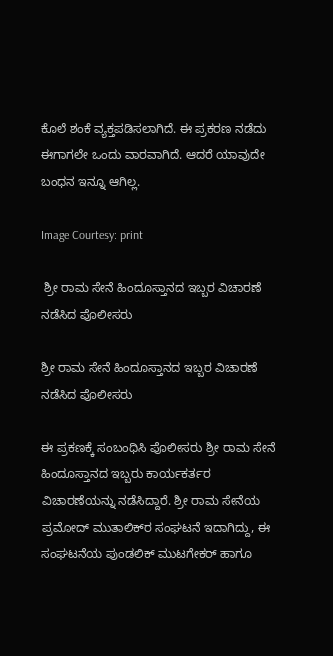ಕೊಲೆ ಶಂಕೆ ವ್ಯಕ್ತಪಡಿಸಲಾಗಿದೆ. ಈ ಪ್ರಕರಣ ನಡೆದು ಈಗಾಗಲೇ ಒಂದು ವಾರವಾಗಿದೆ. ಆದರೆ ಯಾವುದೇ ಬಂಧನ ಇನ್ನೂ ಆಗಿಲ್ಲ.

Image Courtesy: print

 ಶ್ರೀ ರಾಮ ಸೇನೆ ಹಿಂದೂಸ್ತಾನದ ಇಬ್ಬರ ವಿಚಾರಣೆ ನಡೆಸಿದ ಪೊಲೀಸರು

ಶ್ರೀ ರಾಮ ಸೇನೆ ಹಿಂದೂಸ್ತಾನದ ಇಬ್ಬರ ವಿಚಾರಣೆ ನಡೆಸಿದ ಪೊಲೀಸರು

ಈ ಪ್ರಕಣಕ್ಕೆ ಸಂಬಂಧಿಸಿ ಪೊಲೀಸರು ಶ್ರೀ ರಾಮ ಸೇನೆ ಹಿಂದೂಸ್ತಾನದ ಇಬ್ಬರು ಕಾರ್ಯಕರ್ತರ ವಿಚಾರಣೆಯನ್ನು ನಡೆಸಿದ್ದಾರೆ. ಶ್ರೀ ರಾಮ ಸೇನೆಯ ಪ್ರಮೋದ್‌ ಮುತಾಲಿಕ್‌ರ ಸಂಘಟನೆ ಇದಾಗಿದ್ದು, ಈ ಸಂಘಟನೆಯ ಪುಂಡಲಿಕ್ ಮುಟಗೇಕರ್‌ ಹಾಗೂ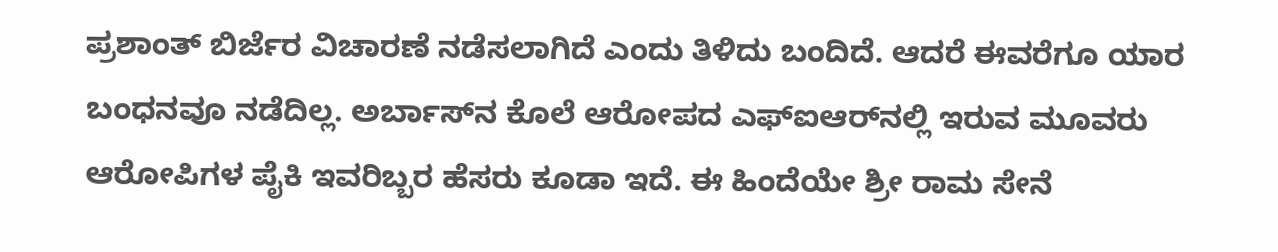ಪ್ರಶಾಂತ್‌ ಬಿರ್ಜೆರ ವಿಚಾರಣೆ ನಡೆಸಲಾಗಿದೆ ಎಂದು ತಿಳಿದು ಬಂದಿದೆ. ಆದರೆ ಈವರೆಗೂ ಯಾರ ಬಂಧನವೂ ನಡೆದಿಲ್ಲ. ಅರ್ಬಾಸ್‌ನ ಕೊಲೆ ಆರೋಪದ ಎಫ್‌ಐಆರ್‌ನಲ್ಲಿ ಇರುವ ಮೂವರು ಆರೋಪಿಗಳ ಪೈಕಿ ಇವರಿಬ್ಬರ ಹೆಸರು ಕೂಡಾ ಇದೆ. ಈ ಹಿಂದೆಯೇ ಶ್ರೀ ರಾಮ ಸೇನೆ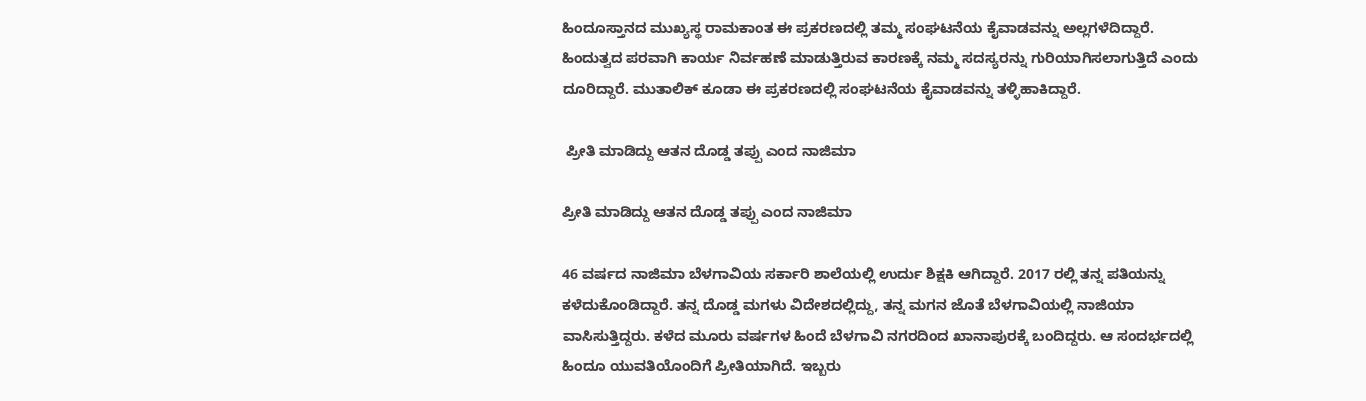ಹಿಂದೂಸ್ತಾನದ ಮುಖ್ಯಸ್ಥ ರಾಮಕಾಂತ ಈ ಪ್ರಕರಣದಲ್ಲಿ ತಮ್ಮ ಸಂಘಟನೆಯ ಕೈವಾಡವನ್ನು ಅಲ್ಲಗಳೆದಿದ್ದಾರೆ. ಹಿಂದುತ್ವದ ಪರವಾಗಿ ಕಾರ್ಯ ನಿರ್ವಹಣೆ ಮಾಡುತ್ತಿರುವ ಕಾರಣಕ್ಕೆ ನಮ್ಮ ಸದಸ್ಯರನ್ನು ಗುರಿಯಾಗಿಸಲಾಗುತ್ತಿದೆ ಎಂದು ದೂರಿದ್ದಾರೆ. ಮುತಾಲಿಕ್‌ ಕೂಡಾ ಈ ಪ್ರಕರಣದಲ್ಲಿ ಸಂಘಟನೆಯ ಕೈವಾಡವನ್ನು ತಳ್ಳಿಹಾಕಿದ್ದಾರೆ.

 ಪ್ರೀತಿ ಮಾಡಿದ್ದು ಆತನ ದೊಡ್ಡ ತಪ್ಪು ಎಂದ ನಾಜಿಮಾ

ಪ್ರೀತಿ ಮಾಡಿದ್ದು ಆತನ ದೊಡ್ಡ ತಪ್ಪು ಎಂದ ನಾಜಿಮಾ

46 ವರ್ಷದ ನಾಜಿಮಾ ಬೆಳಗಾವಿಯ ಸರ್ಕಾರಿ ಶಾಲೆಯಲ್ಲಿ ಉರ್ದು ಶಿಕ್ಷಕಿ ಆಗಿದ್ದಾರೆ. 2017 ರಲ್ಲಿ ತನ್ನ ಪತಿಯನ್ನು ಕಳೆದುಕೊಂಡಿದ್ದಾರೆ. ತನ್ನ ದೊಡ್ಡ ಮಗಳು ವಿದೇಶದಲ್ಲಿದ್ದು, ತನ್ನ ಮಗನ ಜೊತೆ ಬೆಳಗಾವಿಯಲ್ಲಿ ನಾಜಿಯಾ ವಾಸಿಸುತ್ತಿದ್ದರು. ಕಳೆದ ಮೂರು ವರ್ಷಗಳ ಹಿಂದೆ ಬೆಳಗಾವಿ ನಗರದಿಂದ ಖಾನಾಪುರಕ್ಕೆ ಬಂದಿದ್ದರು. ಆ ಸಂದರ್ಭದಲ್ಲಿ ಹಿಂದೂ ಯುವತಿಯೊಂದಿಗೆ ಪ್ರೀತಿಯಾಗಿದೆ. ಇಬ್ಬರು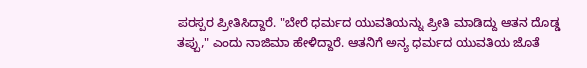ಪರಸ್ಪರ ಪ್ರೀತಿಸಿದ್ದಾರೆ. "ಬೇರೆ ಧರ್ಮದ ಯುವತಿಯನ್ನು ಪ್ರೀತಿ ಮಾಡಿದ್ದು ಆತನ ದೊಡ್ಡ ತಪ್ಪು," ಎಂದು ನಾಜಿಮಾ ಹೇಳಿದ್ದಾರೆ. ಆತನಿಗೆ ಅನ್ಯ ಧರ್ಮದ ಯುವತಿಯ ಜೊತೆ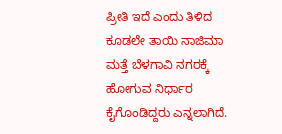ಪ್ರೀತಿ ಇದೆ ಎಂದು ತಿಳಿದ ಕೂಡಲೇ ತಾಯಿ ನಾಜಿಮಾ ಮತ್ತೆ ಬೆಳಗಾವಿ ನಗರಕ್ಕೆ ಹೋಗುವ ನಿರ್ಧಾರ ಕೈಗೊಂಡಿದ್ದರು ಎನ್ನಲಾಗಿದೆ.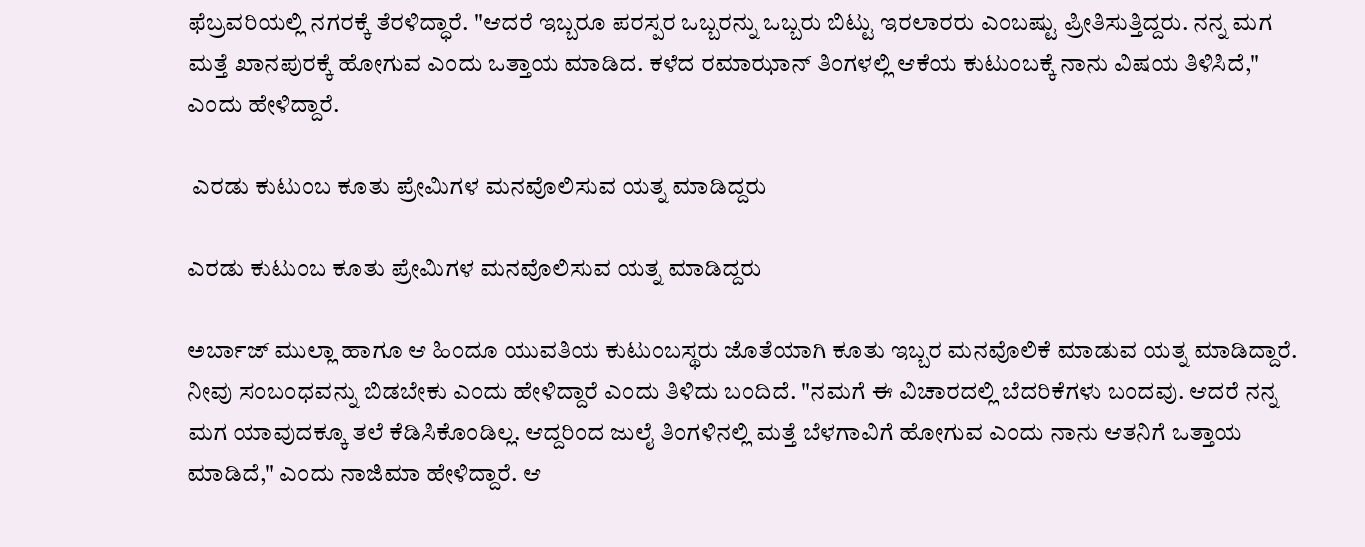ಫೆಬ್ರವರಿಯಲ್ಲಿ ನಗರಕ್ಕೆ ತೆರಳಿದ್ಧಾರೆ. "ಆದರೆ ಇಬ್ಬರೂ ಪರಸ್ಪರ ಒಬ್ಬರನ್ನು ಒಬ್ಬರು ಬಿಟ್ಟು ಇರಲಾರರು ಎಂಬಷ್ಟು ಪ್ರೀತಿಸುತ್ತಿದ್ದರು. ನನ್ನ ಮಗ ಮತ್ತೆ ಖಾನಪುರಕ್ಕೆ ಹೋಗುವ ಎಂದು ಒತ್ತಾಯ ಮಾಡಿದ. ಕಳೆದ ರಮಾಝಾನ್‌ ತಿಂಗಳಲ್ಲಿ ಆಕೆಯ ಕುಟುಂಬಕ್ಕೆ ನಾನು ವಿಷಯ ತಿಳಿಸಿದೆ," ಎಂದು ಹೇಳಿದ್ದಾರೆ.

 ಎರಡು ಕುಟುಂಬ ಕೂತು ಪ್ರೇಮಿಗಳ ಮನವೊಲಿಸುವ ಯತ್ನ ಮಾಡಿದ್ದರು

ಎರಡು ಕುಟುಂಬ ಕೂತು ಪ್ರೇಮಿಗಳ ಮನವೊಲಿಸುವ ಯತ್ನ ಮಾಡಿದ್ದರು

ಅರ್ಬಾಜ್‌ ಮುಲ್ಲಾ ಹಾಗೂ ಆ ಹಿಂದೂ ಯುವತಿಯ ಕುಟುಂಬಸ್ಥರು ಜೊತೆಯಾಗಿ ಕೂತು ಇಬ್ಬರ ಮನವೊಲಿಕೆ ಮಾಡುವ ಯತ್ನ ಮಾಡಿದ್ದಾರೆ. ನೀವು ಸಂಬಂಧವನ್ನು ಬಿಡಬೇಕು ಎಂದು ಹೇಳಿದ್ದಾರೆ ಎಂದು ತಿಳಿದು ಬಂದಿದೆ. "ನಮಗೆ ಈ ವಿಚಾರದಲ್ಲಿ ಬೆದರಿಕೆಗಳು ಬಂದವು. ಆದರೆ ನನ್ನ ಮಗ ಯಾವುದಕ್ಕೂ ತಲೆ ಕೆಡಿಸಿಕೊಂಡಿಲ್ಲ. ಆದ್ದರಿಂದ ಜುಲೈ ತಿಂಗಳಿನಲ್ಲಿ ಮತ್ತೆ ಬೆಳಗಾವಿಗೆ ಹೋಗುವ ಎಂದು ನಾನು ಆತನಿಗೆ ಒತ್ತಾಯ ಮಾಡಿದೆ," ಎಂದು ನಾಜಿಮಾ ಹೇಳಿದ್ದಾರೆ. ಆ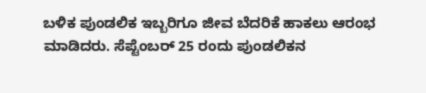ಬಳಿಕ ಪುಂಡಲಿಕ ಇಬ್ಬರಿಗೂ ಜೀವ ಬೆದರಿಕೆ ಹಾಕಲು ಆರಂಭ ಮಾಡಿದರು. ಸೆಪ್ಟೆಂಬರ್‌ 25 ರಂದು ಪುಂಡಲಿಕನ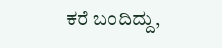ಕರೆ ಬಂದಿದ್ದು,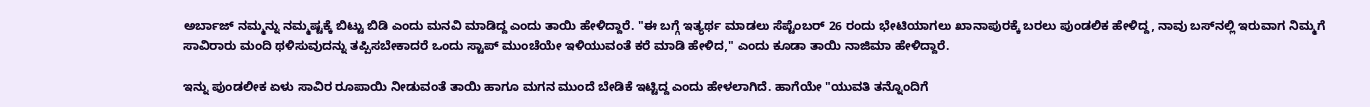ಅರ್ಬಾಜ್‌ ನಮ್ಮನ್ನು ನಮ್ಮಷ್ಟಕ್ಕೆ ಬಿಟ್ಟು ಬಿಡಿ ಎಂದು ಮನವಿ ಮಾಡಿದ್ದ ಎಂದು ತಾಯಿ ಹೇಳಿದ್ದಾರೆ. "ಈ ಬಗ್ಗೆ ಇತ್ಯರ್ಥ ಮಾಡಲು ಸೆಪ್ಟೆಂಬರ್‌ 26 ರಂದು ಭೇಟಿಯಾಗಲು ಖಾನಾಪುರಕ್ಕೆ ಬರಲು ಪುಂಡಲಿಕ ಹೇಳಿದ್ದ, ನಾವು ಬಸ್‌ನಲ್ಲಿ ಇರುವಾಗ ನಿಮ್ಮಗೆ ಸಾವಿರಾರು ಮಂದಿ ಥಳಿಸುವುದನ್ನು ತಪ್ಪಿಸಬೇಕಾದರೆ ಒಂದು ಸ್ಟಾಪ್‌ ಮುಂಚೆಯೇ ಇಳಿಯುವಂತೆ ಕರೆ ಮಾಡಿ ಹೇಳಿದ," ಎಂದು ಕೂಡಾ ತಾಯಿ ನಾಜಿಮಾ ಹೇಳಿದ್ದಾರೆ.

ಇನ್ನು ಪುಂಡಲೀಕ ಏಳು ಸಾವಿರ ರೂಪಾಯಿ ನೀಡುವಂತೆ ತಾಯಿ ಹಾಗೂ ಮಗನ ಮುಂದೆ ಬೇಡಿಕೆ ಇಟ್ಟಿದ್ದ ಎಂದು ಹೇಳಲಾಗಿದೆ. ಹಾಗೆಯೇ "ಯುವತಿ ತನ್ನೊಂದಿಗೆ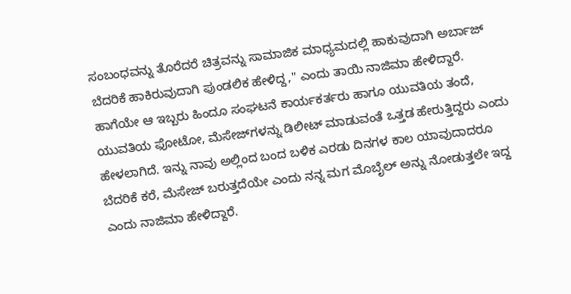ಸಂಬಂಧವನ್ನು ತೊರೆದರೆ ಚಿತ್ರವನ್ನು ಸಾಮಾಜಿಕ ಮಾಧ್ಯಮದಲ್ಲಿ ಹಾಕುವುದಾಗಿ ಅರ್ಬಾಜ್‌ ಬೆದರಿಕೆ ಹಾಕಿರುವುದಾಗಿ ಪುಂಡಲಿಕ ಹೇಳಿದ್ದ," ಎಂದು ತಾಯಿ ನಾಜಿಮಾ ಹೇಳಿದ್ದಾರೆ. ಹಾಗೆಯೇ ಆ ಇಬ್ಬರು ಹಿಂದೂ ಸಂಘಟನೆ ಕಾರ್ಯಕರ್ತರು ಹಾಗೂ ಯುವತಿಯ ತಂದೆ, ಯುವತಿಯ ಫೋಟೋ, ಮೆಸೇಜ್‌ಗಳನ್ನು ಡಿಲೀಟ್‌ ಮಾಡುವಂತೆ ಒತ್ತಡ ಹೇರುತ್ತಿದ್ದರು ಎಂದು ಹೇಳಲಾಗಿದೆ. ಇನ್ನು ನಾವು ಅಲ್ಲಿಂದ ಬಂದ ಬಳಿಕ ಎರಡು ದಿನಗಳ ಕಾಲ ಯಾವುದಾದರೂ ಬೆದರಿಕೆ ಕರೆ, ಮೆಸೇಜ್‌ ಬರುತ್ತದೆಯೇ ಎಂದು ನನ್ನ ಮಗ ಮೊಬೈಲ್‌ ಅನ್ನು ನೋಡುತ್ತಲೇ ಇದ್ದ ಎಂದು ನಾಜಿಮಾ ಹೇಳಿದ್ದಾರೆ.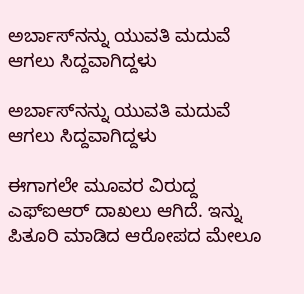ಅರ್ಬಾಸ್‌ನನ್ನು ಯುವತಿ ಮದುವೆ ಆಗಲು ಸಿದ್ದವಾಗಿದ್ದಳು

ಅರ್ಬಾಸ್‌ನನ್ನು ಯುವತಿ ಮದುವೆ ಆಗಲು ಸಿದ್ದವಾಗಿದ್ದಳು

ಈಗಾಗಲೇ ಮೂವರ ವಿರುದ್ದ ಎಫ್‌ಐಆರ್‌ ದಾಖಲು ಆಗಿದೆ. ಇನ್ನು ಪಿತೂರಿ ಮಾಡಿದ ಆರೋಪದ ಮೇಲೂ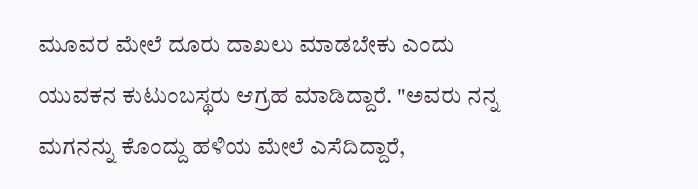ಮೂವರ ಮೇಲೆ ದೂರು ದಾಖಲು ಮಾಡಬೇಕು ಎಂದು ಯುವಕನ ಕುಟುಂಬಸ್ಥರು ಆಗ್ರಹ ಮಾಡಿದ್ದಾರೆ. "ಅವರು ನನ್ನ ಮಗನನ್ನು ಕೊಂದ್ದು ಹಳಿಯ ಮೇಲೆ ಎಸೆದಿದ್ದಾರೆ,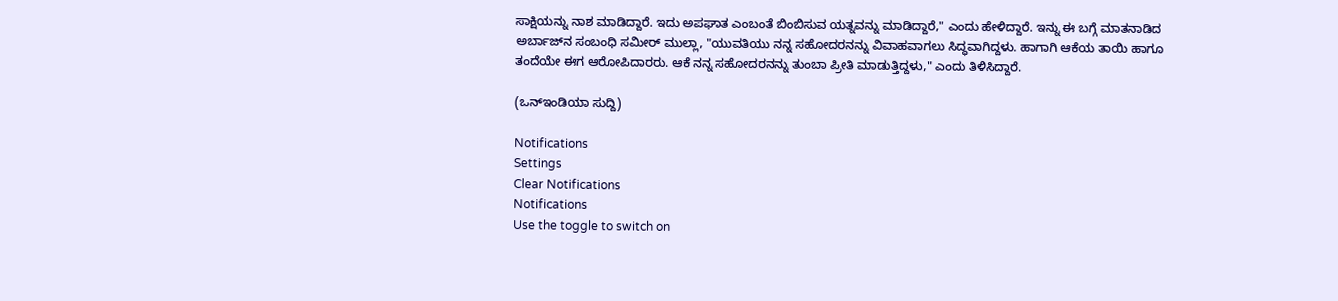ಸಾಕ್ಷಿಯನ್ನು ನಾಶ ಮಾಡಿದ್ದಾರೆ. ಇದು ಅಪಘಾತ ಎಂಬಂತೆ ಬಿಂಬಿಸುವ ಯತ್ನವನ್ನು ಮಾಡಿದ್ದಾರೆ," ಎಂದು ಹೇಳಿದ್ದಾರೆ. ಇನ್ನು ಈ ಬಗ್ಗೆ ಮಾತನಾಡಿದ ಅರ್ಬಾಜ್‌ನ ಸಂಬಂಧಿ ಸಮೀರ್‌ ಮುಲ್ಲಾ, "ಯುವತಿಯು ನನ್ನ ಸಹೋದರನನ್ನು ವಿವಾಹವಾಗಲು ಸಿದ್ಧವಾಗಿದ್ದಳು. ಹಾಗಾಗಿ ಆಕೆಯ ತಾಯಿ ಹಾಗೂ ತಂದೆಯೇ ಈಗ ಆರೋಪಿದಾರರು. ಆಕೆ ನನ್ನ ಸಹೋದರನನ್ನು ತುಂಬಾ ಪ್ರೀತಿ ಮಾಡುತ್ತಿದ್ದಳು," ಎಂದು ತಿಳಿಸಿದ್ದಾರೆ.

(ಒನ್‌ಇಂಡಿಯಾ ಸುದ್ದಿ)

Notifications
Settings
Clear Notifications
Notifications
Use the toggle to switch on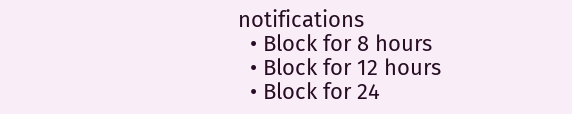notifications
  • Block for 8 hours
  • Block for 12 hours
  • Block for 24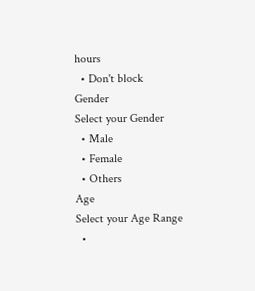hours
  • Don't block
Gender
Select your Gender
  • Male
  • Female
  • Others
Age
Select your Age Range
  •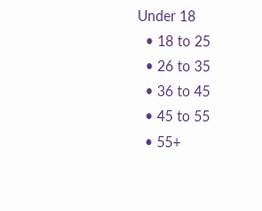Under 18
  • 18 to 25
  • 26 to 35
  • 36 to 45
  • 45 to 55
  • 55+